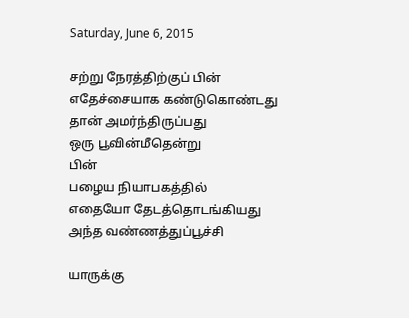Saturday, June 6, 2015

சற்று நேரத்திற்குப் பின்
எதேச்சையாக கண்டுகொண்டது
தான் அமர்ந்திருப்பது
ஒரு பூவின்மீதென்று
பின்
பழைய நியாபகத்தில்
எதையோ தேடத்தொடங்கியது
அந்த வண்ணத்துப்பூச்சி

யாருக்கு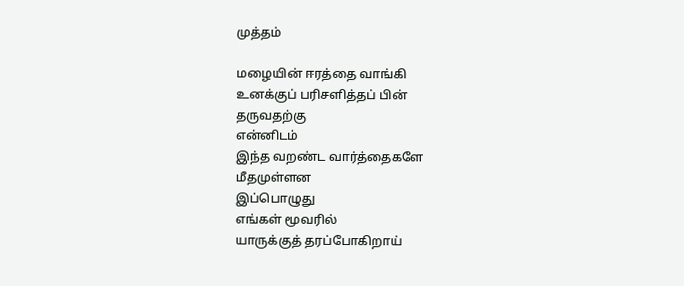முத்தம்

மழையின் ஈரத்தை வாங்கி
உனக்குப் பரிசளித்தப் பின்
தருவதற்கு
என்னிடம்
இந்த வறண்ட வார்த்தைகளே
மீதமுள்ளன‌
இப்பொழுது
எங்கள் மூவரில்
யாருக்குத் தரப்போகிறாய்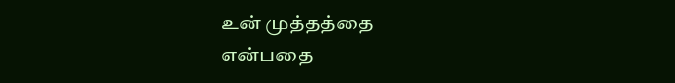உன் முத்தத்தை
என்பதை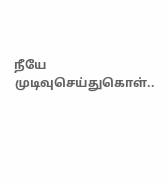நீயே முடிவுசெய்துகொள்..